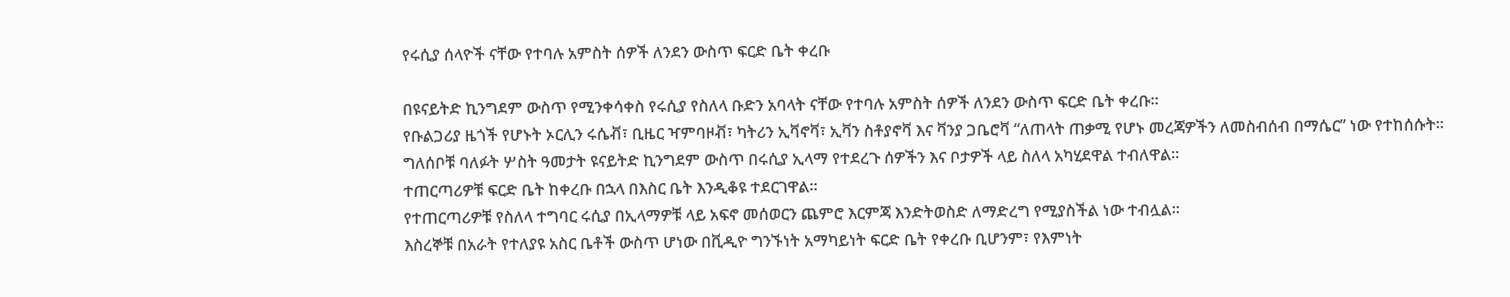የሩሲያ ሰላዮች ናቸው የተባሉ አምስት ሰዎች ለንደን ውስጥ ፍርድ ቤት ቀረቡ

በዩናይትድ ኪንግደም ውስጥ የሚንቀሳቀስ የሩሲያ የስለላ ቡድን አባላት ናቸው የተባሉ አምስት ሰዎች ለንደን ውስጥ ፍርድ ቤት ቀረቡ።
የቡልጋሪያ ዜጎች የሆኑት ኦርሊን ሩሴቭ፣ ቢዜር ዣምባዞቭ፣ ካትሪን ኢቫኖቫ፣ ኢቫን ስቶያኖቫ እና ቫንያ ጋቤሮቫ “ለጠላት ጠቃሚ የሆኑ መረጃዎችን ለመስብሰብ በማሴር” ነው የተከሰሱት።
ግለሰቦቹ ባለፉት ሦስት ዓመታት ዩናይትድ ኪንግደም ውስጥ በሩሲያ ኢላማ የተደረጉ ሰዎችን እና ቦታዎች ላይ ስለላ አካሂደዋል ተብለዋል።
ተጠርጣሪዎቹ ፍርድ ቤት ከቀረቡ በኋላ በእስር ቤት እንዲቆዩ ተደርገዋል።
የተጠርጣሪዎቹ የስለላ ተግባር ሩሲያ በኢላማዎቹ ላይ አፍኖ መሰወርን ጨምሮ እርምጃ እንድትወስድ ለማድረግ የሚያስችል ነው ተብሏል።
እስረኞቹ በአራት የተለያዩ አስር ቤቶች ውስጥ ሆነው በቪዲዮ ግንኙነት አማካይነት ፍርድ ቤት የቀረቡ ቢሆንም፣ የእምነት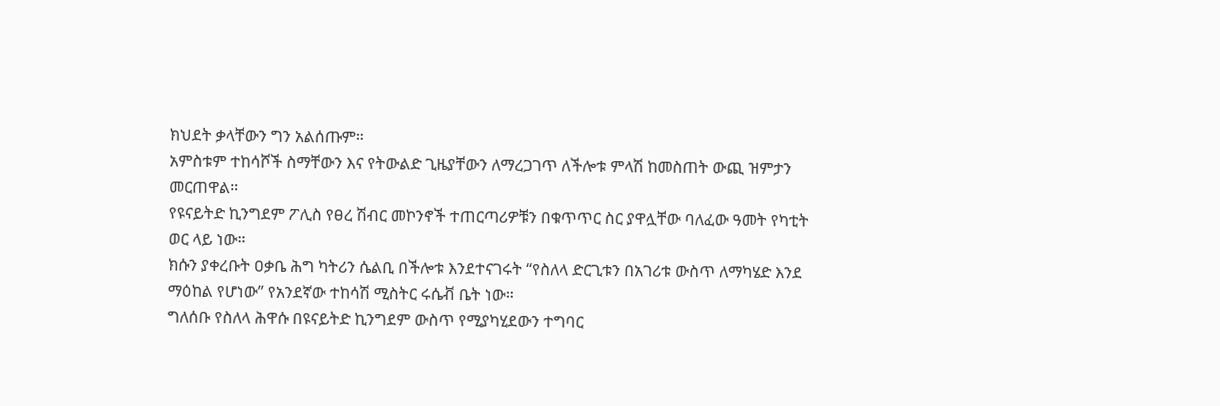ክህደት ቃላቸውን ግን አልሰጡም።
አምስቱም ተከሳሾች ስማቸውን እና የትውልድ ጊዜያቸውን ለማረጋገጥ ለችሎቱ ምላሽ ከመስጠት ውጪ ዝምታን መርጠዋል።
የዩናይትድ ኪንግደም ፖሊስ የፀረ ሽብር መኮንኖች ተጠርጣሪዎቹን በቁጥጥር ስር ያዋሏቸው ባለፈው ዓመት የካቲት ወር ላይ ነው።
ክሱን ያቀረቡት ዐቃቤ ሕግ ካትሪን ሴልቢ በችሎቱ እንደተናገሩት “የስለላ ድርጊቱን በአገሪቱ ውስጥ ለማካሄድ እንደ ማዕከል የሆነው” የአንደኛው ተከሳሽ ሚስትር ሩሴቭ ቤት ነው።
ግለሰቡ የስለላ ሕዋሱ በዩናይትድ ኪንግደም ውስጥ የሚያካሂደውን ተግባር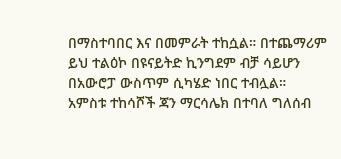በማስተባበር እና በመምራት ተከሷል። በተጨማሪም ይህ ተልዕኮ በዩናይትድ ኪንግደም ብቻ ሳይሆን በአውሮፓ ውስጥም ሲካሄድ ነበር ተብሏል።
አምስቱ ተከሳሾች ጃን ማርሳሌክ በተባለ ግለሰብ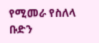የሚመራ የስለላ ቡድን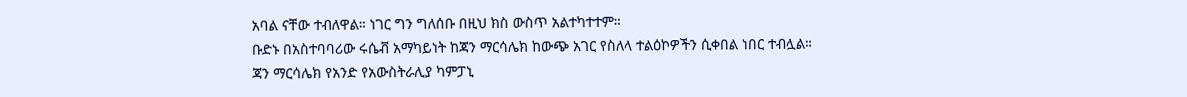አባል ናቸው ተብለዋል። ነገር ግን ግለሰቡ በዚህ ክስ ውስጥ አልተካተተም።
ቡድኑ በአስተባባሪው ሩሴቭ አማካይነት ከጃን ማርሳሌክ ከውጭ አገር የስለላ ተልዕኮዎችን ሲቀበል ነበር ተብሏል።
ጃን ማርሳሌክ የአንድ የአውስትራሊያ ካምፓኒ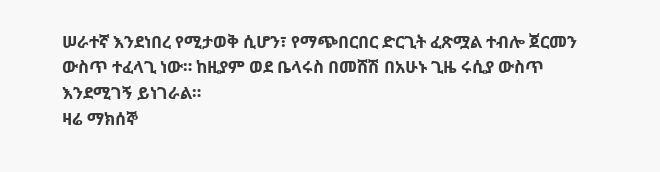ሠራተኛ እንደነበረ የሚታወቅ ሲሆን፣ የማጭበርበር ድርጊት ፈጽሟል ተብሎ ጀርመን ውስጥ ተፈላጊ ነው። ከዚያም ወደ ቤላሩስ በመሸሽ በአሁኑ ጊዜ ሩሲያ ውስጥ እንደሚገኝ ይነገራል።
ዛሬ ማክሰኞ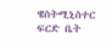ዌስትሚኒስተር ፍርድ ቤት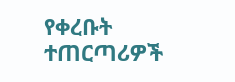የቀረቡት ተጠርጣሪዎች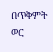በጥቅምት ወር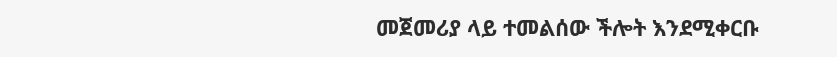መጀመሪያ ላይ ተመልሰው ችሎት እንደሚቀርቡ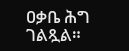ዐቃቤ ሕግ ገልጿል።